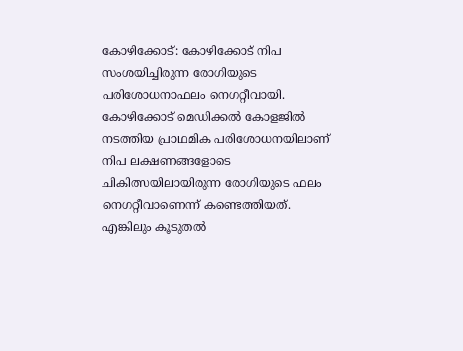കോഴിക്കോട്: കോഴിക്കോട് നിപ സംശയിച്ചിരുന്ന രോഗിയുടെ പരിശോധനാഫലം നെഗറ്റീവായി. കോഴിക്കോട് മെഡിക്കൽ കോളജിൽ നടത്തിയ പ്രാഥമിക പരിശോധനയിലാണ് നിപ ലക്ഷണങ്ങളോടെ ചികിത്സയിലായിരുന്ന രോഗിയുടെ ഫലം നെഗറ്റീവാണെന്ന് കണ്ടെത്തിയത്. എങ്കിലും കൂടുതൽ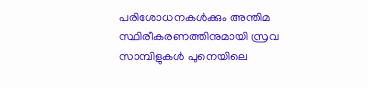പരിശോധനകൾക്കും അന്തിമ സ്ഥിരീകരണത്തിനുമായി സ്രവ സാമ്പിളുകൾ പുനെയിലെ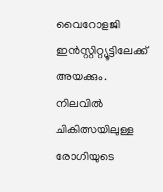വൈറോളജി ഇൻസ്റ്റിറ്റ്യൂട്ടിലേക്ക് അയക്കും. നിലവിൽ ചികിത്സയിലുള്ള രോഗിയുടെ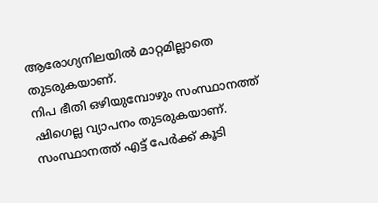ആരോഗ്യനിലയിൽ മാറ്റമില്ലാതെ തുടരുകയാണ്.
നിപ ഭീതി ഒഴിയുമ്പോഴും സംസ്ഥാനത്ത് ഷിഗെല്ല വ്യാപനം തുടരുകയാണ്. സംസ്ഥാനത്ത് എട്ട് പേർക്ക് കൂടി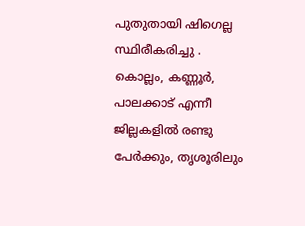പുതുതായി ഷിഗെല്ല സ്ഥിരീകരിച്ചു . കൊല്ലം, കണ്ണൂർ, പാലക്കാട് എന്നീ ജില്ലകളിൽ രണ്ടു പേർക്കും, തൃശൂരിലും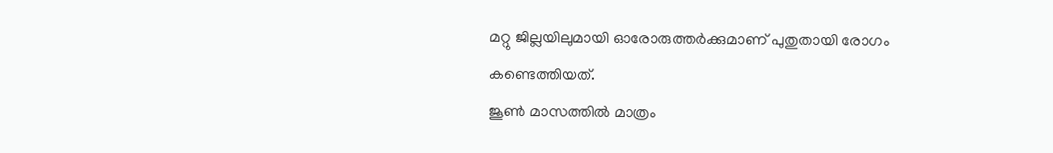മറ്റു ജില്ലയിലുമായി ഓരോരുത്തർക്കുമാണ് പുതുതായി രോഗം കണ്ടെത്തിയത്.
ജൂൺ മാസത്തിൽ മാത്രം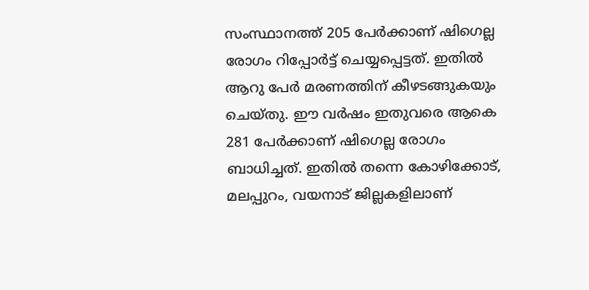സംസ്ഥാനത്ത് 205 പേർക്കാണ് ഷിഗെല്ല രോഗം റിപ്പോർട്ട് ചെയ്യപ്പെട്ടത്. ഇതിൽ ആറു പേർ മരണത്തിന് കീഴടങ്ങുകയും ചെയ്തു. ഈ വർഷം ഇതുവരെ ആകെ 281 പേർക്കാണ് ഷിഗെല്ല രോഗം ബാധിച്ചത്. ഇതിൽ തന്നെ കോഴിക്കോട്, മലപ്പുറം, വയനാട് ജില്ലകളിലാണ്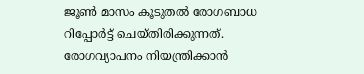ജൂൺ മാസം കൂടുതൽ രോഗബാധ റിപ്പോർട്ട് ചെയ്തിരിക്കുന്നത്. രോഗവ്യാപനം നിയന്ത്രിക്കാൻ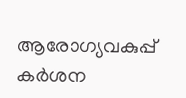ആരോഗ്യവകുപ്പ് കർശന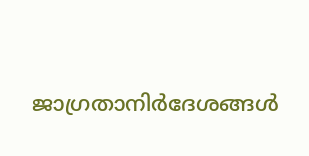ജാഗ്രതാനിർദേശങ്ങൾ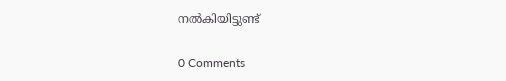നൽകിയിട്ടുണ്ട്

0 Comments